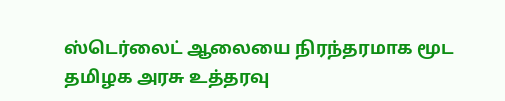ஸ்டெர்லைட் ஆலையை நிரந்தரமாக மூட தமிழக அரசு உத்தரவு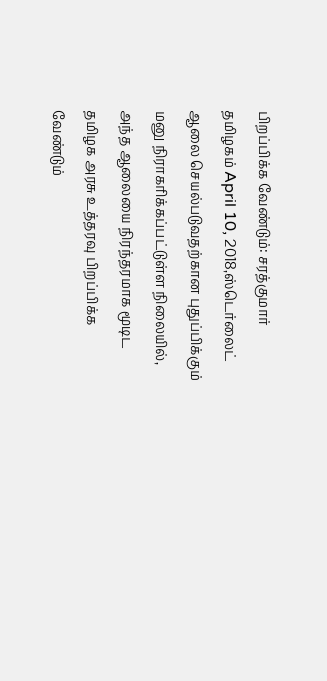பிறப்பிக்க வேண்டும்: சரத்குமார்
தமிழகம் April 10, 2018,ஸ்டெர்லைட் ஆலை செயல்படுவதற்கான புதுப்பிக்கும் மனு நிராகரிக்கப்பட்டுள்ள நிலையில், அந்த ஆலையை நிரந்தரமாக மூடிட தமிழக அரசு உத்தரவு பிறப்பிக்க வேண்டும்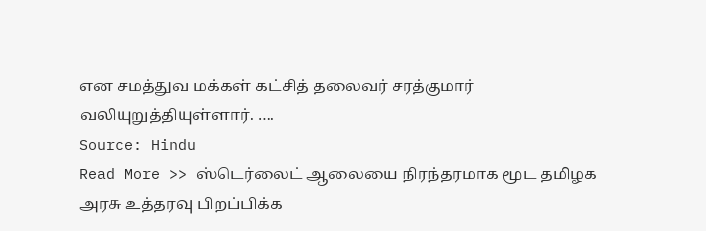என சமத்துவ மக்கள் கட்சித் தலைவர் சரத்குமார் வலியுறுத்தியுள்ளார். ….
Source: Hindu
Read More >> ஸ்டெர்லைட் ஆலையை நிரந்தரமாக மூட தமிழக அரசு உத்தரவு பிறப்பிக்க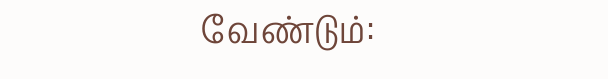வேண்டும்: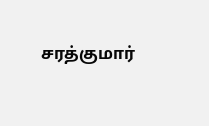சரத்குமார்